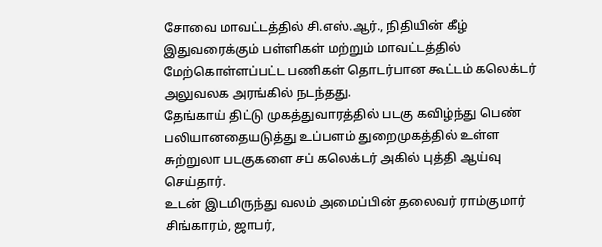சோவை மாவட்டத்தில் சி.எஸ்.ஆர்., நிதியின் கீழ் இதுவரைக்கும் பள்ளிகள் மற்றும் மாவட்டத்தில் மேற்கொள்ளப்பட்ட பணிகள் தொடர்பான கூட்டம் கலெக்டர் அலுவலக அரங்கில் நடந்தது.
தேங்காய் திட்டு முகத்துவாரத்தில் படகு கவிழ்ந்து பெண் பலியானதையடுத்து உப்பளம் துறைமுகத்தில் உள்ள சுற்றுலா படகுகளை சப் கலெக்டர் அகில் புத்தி ஆய்வு செய்தார்.
உடன் இடமிருந்து வலம் அமைப்பின் தலைவர் ராம்குமார் சிங்காரம், ஜாபர்,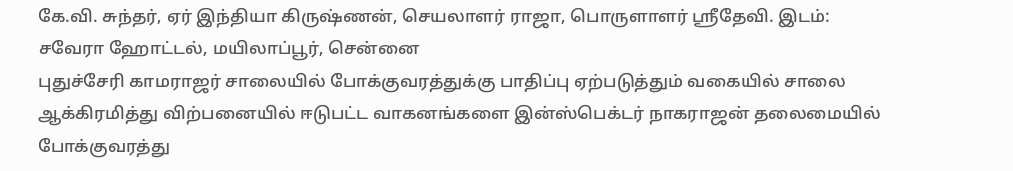கே.வி. சுந்தர், ஏர் இந்தியா கிருஷ்ணன், செயலாளர் ராஜா, பொருளாளர் ஸ்ரீதேவி. இடம்: சவேரா ஹோட்டல், மயிலாப்பூர், சென்னை
புதுச்சேரி காமராஜர் சாலையில் போக்குவரத்துக்கு பாதிப்பு ஏற்படுத்தும் வகையில் சாலை ஆக்கிரமித்து விற்பனையில் ஈடுபட்ட வாகனங்களை இன்ஸ்பெக்டர் நாகராஜன் தலைமையில் போக்குவரத்து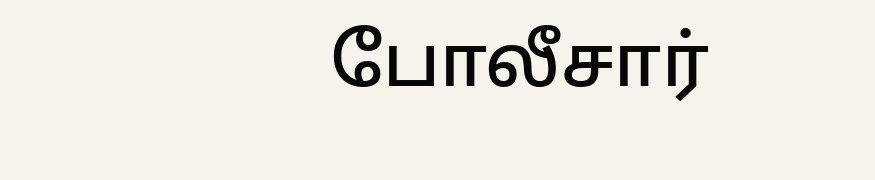போலீசார்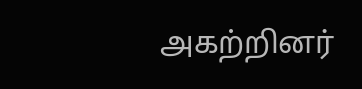அகற்றினர்